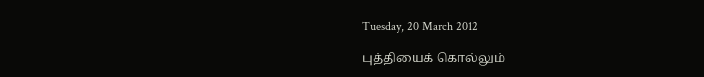Tuesday, 20 March 2012

புத்தியைக் கொல்லும்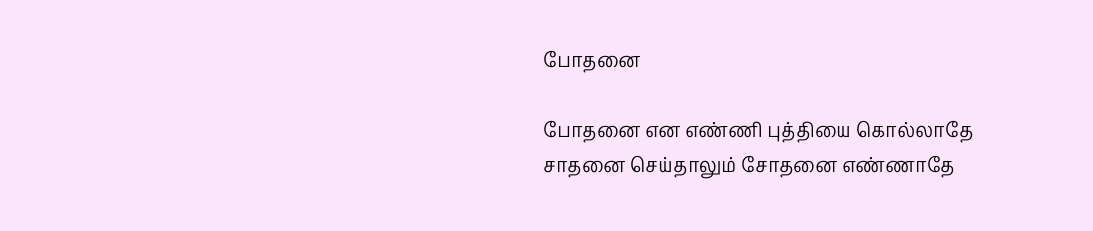போதனை

போதனை என எண்ணி புத்தியை கொல்லாதே
சாதனை செய்தாலும் சோதனை எண்ணாதே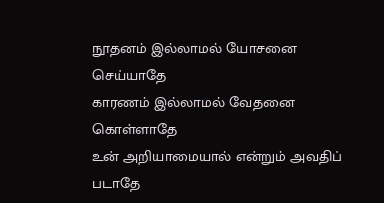நூதனம் இல்லாமல் யோசனை செய்யாதே
காரணம் இல்லாமல் வேதனை கொள்ளாதே
உன் அறியாமையால் என்றும் அவதிப் படாதே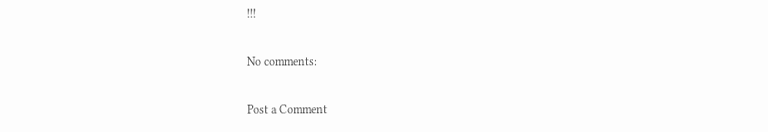!!!

No comments:

Post a Comment